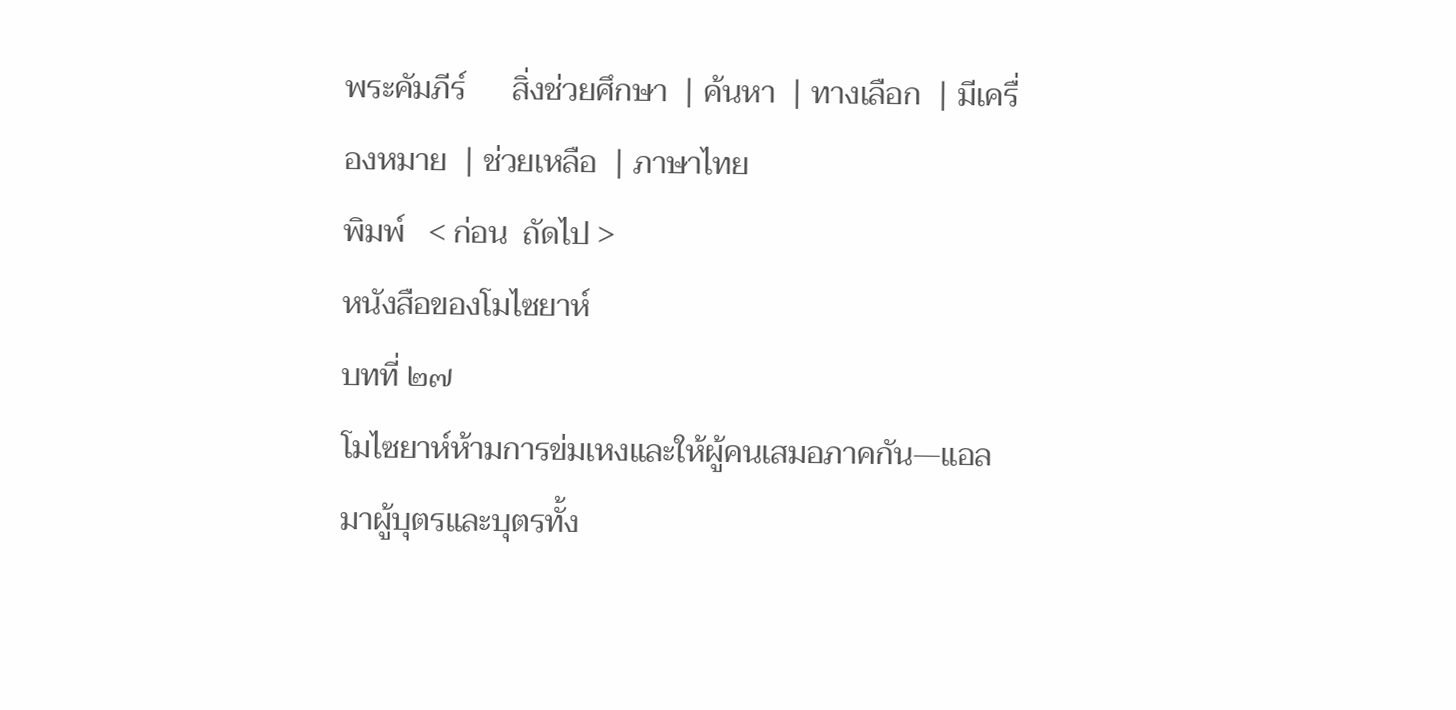พระคัมภีร์      สิ่งช่วยศึกษา  | ค้นหา  | ทางเลือก  | มีเครื่องหมาย  | ช่วยเหลือ  | ภาษาไทย
พิมพ์   < ก่อน  ถัดไป >
หนังสือของโมไซยาห์
บทที่ ๒๗
โมไซยาห์ห้ามการข่มเหงและให้ผู้คนเสมอภาคกัน—แอลมาผู้บุตรและบุตรทั้ง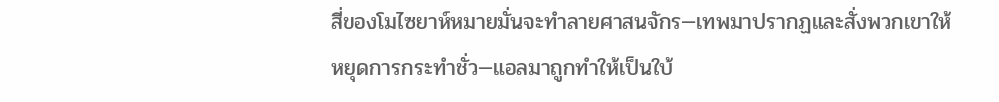สี่ของโมไซยาห์หมายมั่นจะทำลายศาสนจักร—เทพมาปรากฏและสั่งพวกเขาให้หยุดการกระทำชั่ว—แอลมาถูกทำให้เป็นใบ้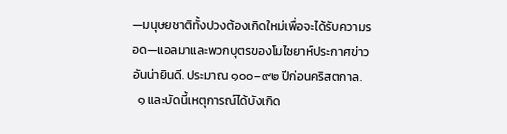—มนุษยชาติทั้งปวงต้องเกิดใหม่เพื่อจะได้รับความรอด—แอลมาและพวกบุตรของโมไซยาห์ประกาศข่าวอันน่ายินดี. ประมาณ ๑๐๐–๙๒ ปีก่อนคริสตกาล.
  ๑ และบัดนี้เหตุการณ์ได้บังเกิด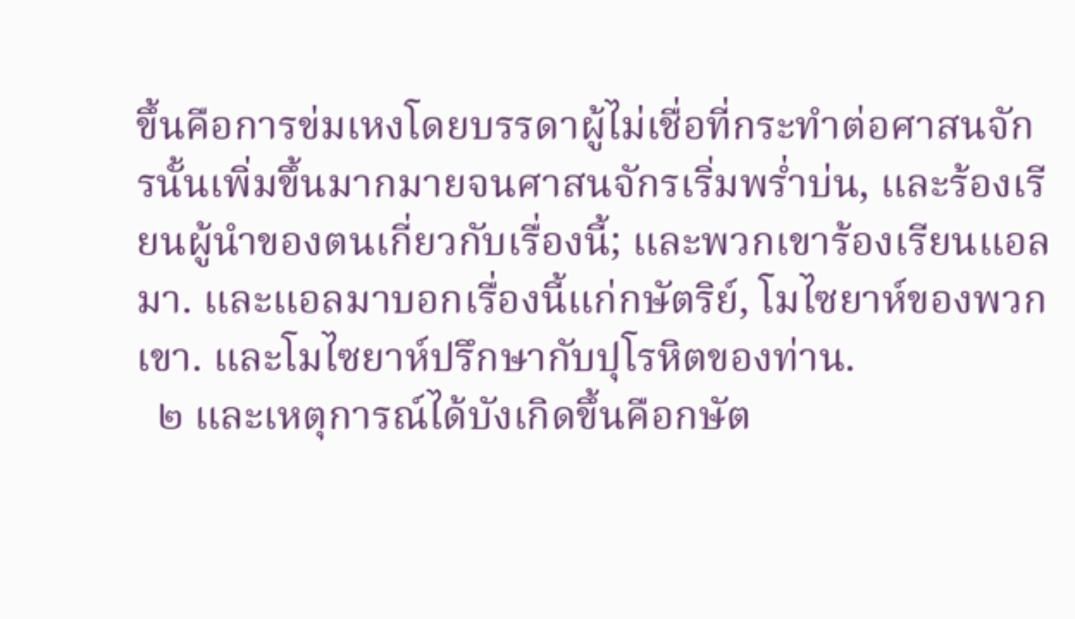ขึ้นคือการข่มเหงโดยบรรดาผู้ไม่เชื่อที่กระทำต่อศาสนจักรนั้นเพิ่มขึ้นมากมายจนศาสนจักรเริ่มพร่ำบ่น, และร้องเรียนผู้นำของตนเกี่ยวกับเรื่องนี้; และพวกเขาร้องเรียนแอลมา. และแอลมาบอกเรื่องนี้แก่กษัตริย์, โมไซยาห์ของพวกเขา. และโมไซยาห์ปรึกษากับปุโรหิตของท่าน.
  ๒ และเหตุการณ์ได้บังเกิดขึ้นคือกษัต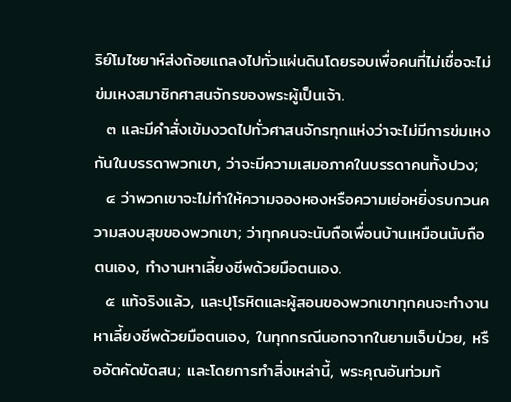ริย์โมไซยาห์ส่งถ้อยแถลงไปทั่วแผ่นดินโดยรอบเพื่อคนที่ไม่เชื่อจะไม่ข่มเหงสมาชิกศาสนจักรของพระผู้เป็นเจ้า.
  ๓ และมีคำสั่งเข้มงวดไปทั่วศาสนจักรทุกแห่งว่าจะไม่มีการข่มเหงกันในบรรดาพวกเขา, ว่าจะมีความเสมอภาคในบรรดาคนทั้งปวง;
  ๔ ว่าพวกเขาจะไม่ทำให้ความจองหองหรือความเย่อหยิ่งรบกวนความสงบสุขของพวกเขา; ว่าทุกคนจะนับถือเพื่อนบ้านเหมือนนับถือตนเอง, ทำงานหาเลี้ยงชีพด้วยมือตนเอง.
  ๕ แท้จริงแล้ว, และปุโรหิตและผู้สอนของพวกเขาทุกคนจะทำงานหาเลี้ยงชีพด้วยมือตนเอง, ในทุกกรณีนอกจากในยามเจ็บป่วย, หรืออัตคัดขัดสน; และโดยการทำสิ่งเหล่านี้, พระคุณอันท่วมท้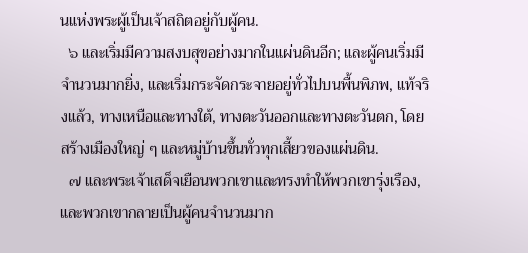นแห่งพระผู้เป็นเจ้าสถิตอยู่กับผู้คน.
  ๖ และเริ่มมีความสงบสุขอย่างมากในแผ่นดินอีก; และผู้คนเริ่มมีจำนวนมากยิ่ง, และเริ่มกระจัดกระจายอยู่ทั่วไปบนพื้นพิภพ, แท้จริงแล้ว, ทางเหนือและทางใต้, ทางตะวันออกและทางตะวันตก, โดยสร้างเมืองใหญ่ ๆ และหมู่บ้านขึ้นทั่วทุกเสี้ยวของแผ่นดิน.
  ๗ และพระเจ้าเสด็จเยือนพวกเขาและทรงทำให้พวกเขารุ่งเรือง, และพวกเขากลายเป็นผู้คนจำนวนมาก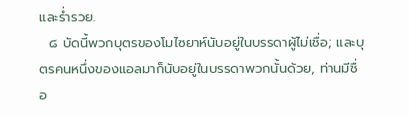และร่ำรวย.
  ๘ บัดนี้พวกบุตรของโมไซยาห์นับอยู่ในบรรดาผู้ไม่เชื่อ; และบุตรคนหนึ่งของแอลมาก็นับอยู่ในบรรดาพวกนั้นด้วย, ท่านมีชื่อ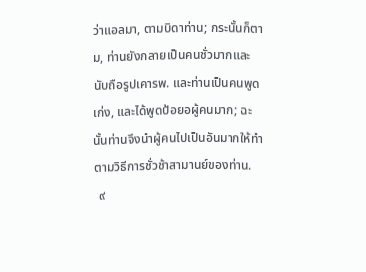ว่าแอลมา, ตามบิดาท่าน; กระนั้นก็ตาม, ท่านยังกลายเป็นคนชั่วมากและนับถือรูปเคารพ. และท่านเป็นคนพูดเก่ง, และได้พูดป้อยอผู้คนมาก; ฉะนั้นท่านจึงนำผู้คนไปเป็นอันมากให้ทำตามวิธีการชั่วช้าสามานย์ของท่าน.
  ๙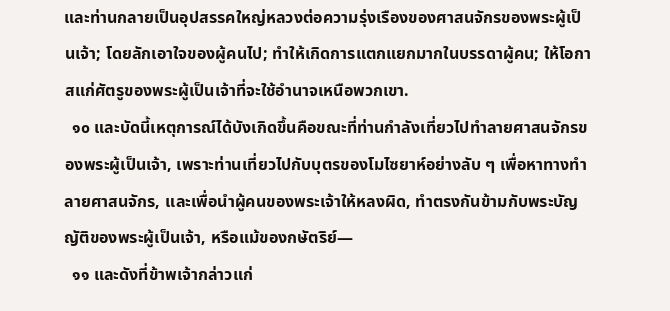และท่านกลายเป็นอุปสรรคใหญ่หลวงต่อความรุ่งเรืองของศาสนจักรของพระผู้เป็นเจ้า; โดยลักเอาใจของผู้คนไป; ทำให้เกิดการแตกแยกมากในบรรดาผู้คน; ให้โอกาสแก่ศัตรูของพระผู้เป็นเจ้าที่จะใช้อำนาจเหนือพวกเขา.
  ๑๐ และบัดนี้เหตุการณ์ได้บังเกิดขึ้นคือขณะที่ท่านกำลังเที่ยวไปทำลายศาสนจักรของพระผู้เป็นเจ้า, เพราะท่านเที่ยวไปกับบุตรของโมไซยาห์อย่างลับ ๆ เพื่อหาทางทำลายศาสนจักร, และเพื่อนำผู้คนของพระเจ้าให้หลงผิด, ทำตรงกันข้ามกับพระบัญญัติของพระผู้เป็นเจ้า, หรือแม้ของกษัตริย์—
  ๑๑ และดังที่ข้าพเจ้ากล่าวแก่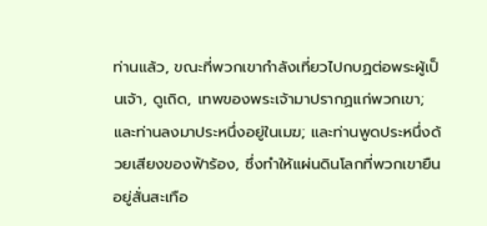ท่านแล้ว, ขณะที่พวกเขากำลังเที่ยวไปกบฏต่อพระผู้เป็นเจ้า, ดูเถิด, เทพของพระเจ้ามาปรากฏแก่พวกเขา; และท่านลงมาประหนึ่งอยู่ในเมฆ; และท่านพูดประหนึ่งด้วยเสียงของฟ้าร้อง, ซึ่งทำให้แผ่นดินโลกที่พวกเขายืนอยู่สั่นสะเทือ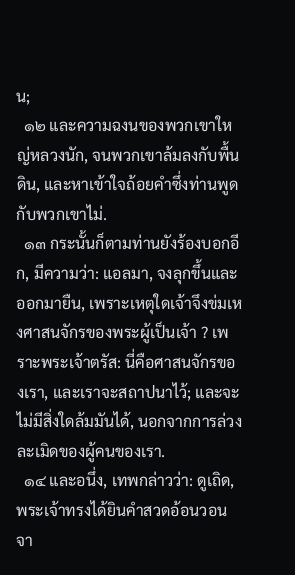น;
  ๑๒ และความฉงนของพวกเขาใหญ่หลวงนัก, จนพวกเขาล้มลงกับพื้นดิน, และหาเข้าใจถ้อยคำซึ่งท่านพูดกับพวกเขาไม่.
  ๑๓ กระนั้นก็ตามท่านยังร้องบอกอีก, มีความว่า: แอลมา, จงลุกขึ้นและออกมายืน, เพราะเหตุใดเจ้าจึงข่มเหงศาสนจักรของพระผู้เป็นเจ้า ? เพราะพระเจ้าตรัส: นี่คือศาสนจักรของเรา, และเราจะสถาปนาไว้; และจะไม่มีสิ่งใดล้มมันได้, นอกจากการล่วงละเมิดของผู้คนของเรา.
  ๑๔ และอนึ่ง, เทพกล่าวว่า: ดูเถิด, พระเจ้าทรงได้ยินคำสวดอ้อนวอนจา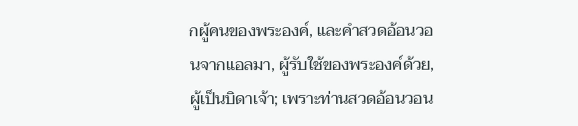กผู้คนของพระองค์, และคำสวดอ้อนวอนจากแอลมา, ผู้รับใช้ของพระองค์ด้วย, ผู้เป็นบิดาเจ้า; เพราะท่านสวดอ้อนวอน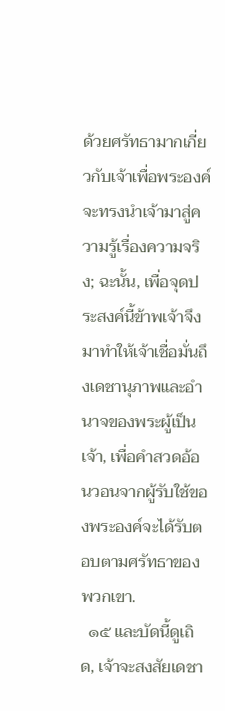ด้วยศรัทธามากเกี่ยวกับเจ้าเพื่อพระองค์จะทรงนำเจ้ามาสู่ความรู้เรื่องความจริง; ฉะนั้น, เพื่อจุดประสงค์นี้ข้าพเจ้าจึงมาทำให้เจ้าเชื่อมั่นถึงเดชานุภาพและอำนาจของพระผู้เป็นเจ้า, เพื่อคำสวดอ้อนวอนจากผู้รับใช้ของพระองค์จะได้รับตอบตามศรัทธาของพวกเขา.
  ๑๕ และบัดนี้ดูเถิด, เจ้าจะสงสัยเดชา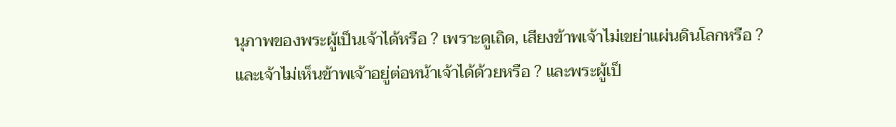นุภาพของพระผู้เป็นเจ้าได้หรือ ? เพราะดูเถิด, เสียงข้าพเจ้าไม่เขย่าแผ่นดินโลกหรือ ? และเจ้าไม่เห็นข้าพเจ้าอยู่ต่อหน้าเจ้าได้ด้วยหรือ ? และพระผู้เป็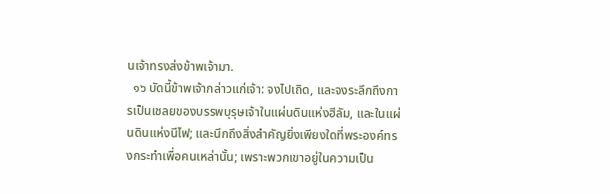นเจ้าทรงส่งข้าพเจ้ามา.
  ๑๖ บัดนี้ข้าพเจ้ากล่าวแก่เจ้า: จงไปเถิด, และจงระลึกถึงการเป็นเชลยของบรรพบุรุษเจ้าในแผ่นดินแห่งฮีลัม, และในแผ่นดินแห่งนีไฟ; และนึกถึงสิ่งสำคัญยิ่งเพียงใดที่พระองค์ทรงกระทำเพื่อคนเหล่านั้น; เพราะพวกเขาอยู่ในความเป็น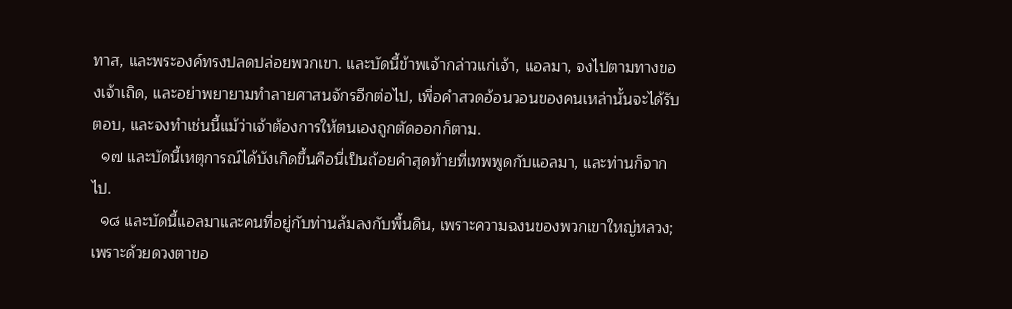ทาส, และพระองค์ทรงปลดปล่อยพวกเขา. และบัดนี้ข้าพเจ้ากล่าวแก่เจ้า, แอลมา, จงไปตามทางของเจ้าเถิด, และอย่าพยายามทำลายศาสนจักรอีกต่อไป, เพื่อคำสวดอ้อนวอนของคนเหล่านั้นจะได้รับตอบ, และจงทำเช่นนี้แม้ว่าเจ้าต้องการให้ตนเองถูกตัดออกก็ตาม.
  ๑๗ และบัดนี้เหตุการณ์ได้บังเกิดขึ้นคือนี่เป็นถ้อยคำสุดท้ายที่เทพพูดกับแอลมา, และท่านก็จากไป.
  ๑๘ และบัดนี้แอลมาและคนที่อยู่กับท่านล้มลงกับพื้นดิน, เพราะความฉงนของพวกเขาใหญ่หลวง; เพราะด้วยดวงตาขอ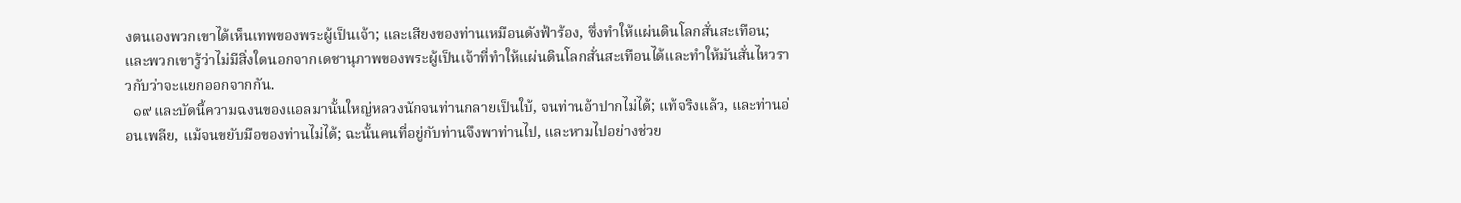งตนเองพวกเขาได้เห็นเทพของพระผู้เป็นเจ้า; และเสียงของท่านเหมือนดังฟ้าร้อง, ซึ่งทำให้แผ่นดินโลกสั่นสะเทือน; และพวกเขารู้ว่าไม่มีสิ่งใดนอกจากเดชานุภาพของพระผู้เป็นเจ้าที่ทำให้แผ่นดินโลกสั่นสะเทือนได้และทำให้มันสั่นไหวราวกับว่าจะแยกออกจากกัน.
  ๑๙ และบัดนี้ความฉงนของแอลมานั้นใหญ่หลวงนักจนท่านกลายเป็นใบ้, จนท่านอ้าปากไม่ได้; แท้จริงแล้ว, และท่านอ่อนเพลีย, แม้จนขยับมือของท่านไม่ได้; ฉะนั้นคนที่อยู่กับท่านจึงพาท่านไป, และหามไปอย่างช่วย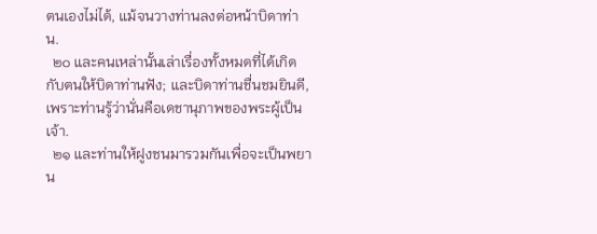ตนเองไม่ได้, แม้จนวางท่านลงต่อหน้าบิดาท่าน.
  ๒๐ และคนเหล่านั้นเล่าเรื่องทั้งหมดที่ได้เกิดกับตนให้บิดาท่านฟัง; และบิดาท่านชื่นชมยินดี, เพราะท่านรู้ว่านั่นคือเดชานุภาพของพระผู้เป็นเจ้า.
  ๒๑ และท่านให้ฝูงชนมารวมกันเพื่อจะเป็นพยาน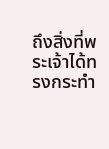ถึงสิ่งที่พระเจ้าได้ทรงกระทำ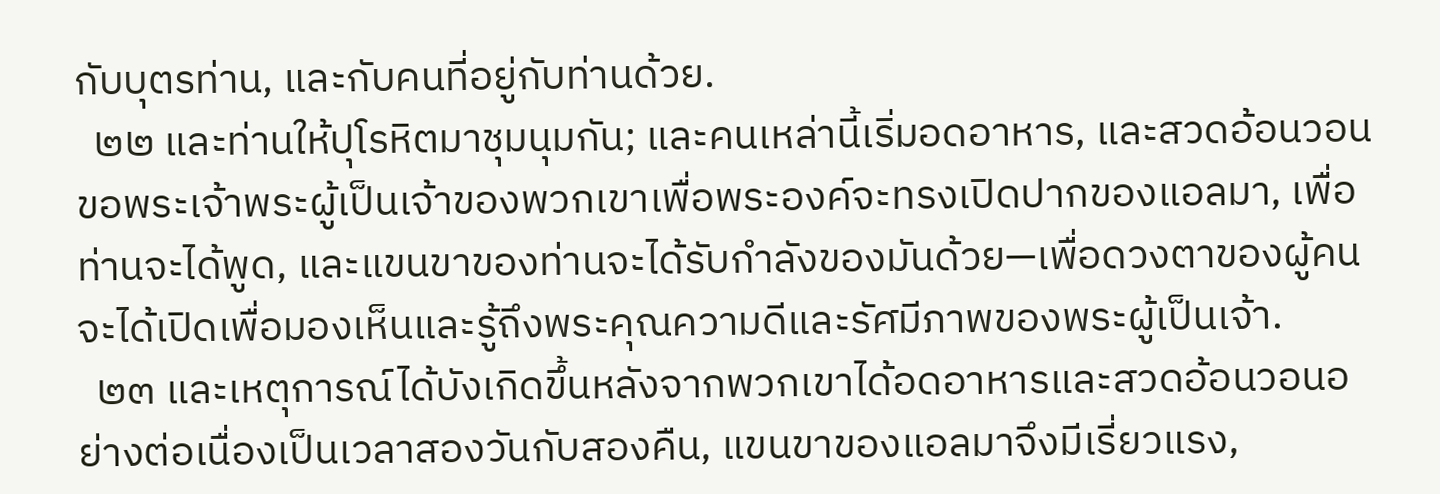กับบุตรท่าน, และกับคนที่อยู่กับท่านด้วย.
  ๒๒ และท่านให้ปุโรหิตมาชุมนุมกัน; และคนเหล่านี้เริ่มอดอาหาร, และสวดอ้อนวอนขอพระเจ้าพระผู้เป็นเจ้าของพวกเขาเพื่อพระองค์จะทรงเปิดปากของแอลมา, เพื่อท่านจะได้พูด, และแขนขาของท่านจะได้รับกำลังของมันด้วย—เพื่อดวงตาของผู้คนจะได้เปิดเพื่อมองเห็นและรู้ถึงพระคุณความดีและรัศมีภาพของพระผู้เป็นเจ้า.
  ๒๓ และเหตุการณ์ได้บังเกิดขึ้นหลังจากพวกเขาได้อดอาหารและสวดอ้อนวอนอย่างต่อเนื่องเป็นเวลาสองวันกับสองคืน, แขนขาของแอลมาจึงมีเรี่ยวแรง,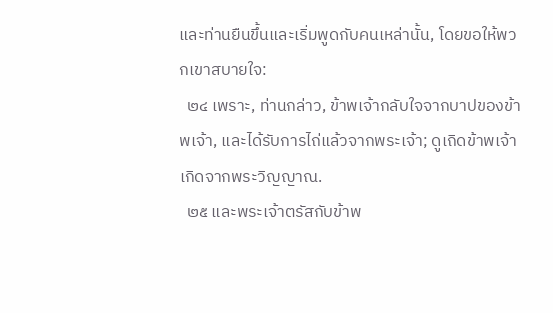และท่านยืนขึ้นและเริ่มพูดกับคนเหล่านั้น, โดยขอให้พวกเขาสบายใจ:
  ๒๔ เพราะ, ท่านกล่าว, ข้าพเจ้ากลับใจจากบาปของข้าพเจ้า, และได้รับการไถ่แล้วจากพระเจ้า; ดูเถิดข้าพเจ้าเกิดจากพระวิญญาณ.
  ๒๕ และพระเจ้าตรัสกับข้าพ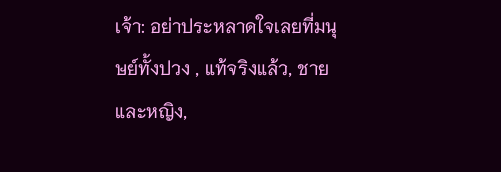เจ้า: อย่าประหลาดใจเลยที่มนุษย์ทั้งปวง , แท้จริงแล้ว, ชายและหญิง,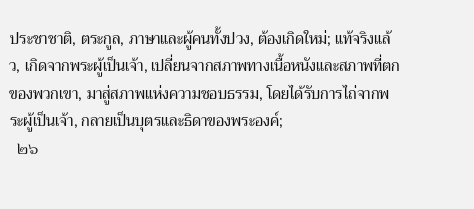ประชาชาติ, ตระกูล, ภาษาและผู้คนทั้งปวง, ต้องเกิดใหม่; แท้จริงแล้ว, เกิดจากพระผู้เป็นเจ้า, เปลี่ยนจากสภาพทางเนื้อหนังและสภาพที่ตกของพวกเขา, มาสู่สภาพแห่งความชอบธรรม, โดยได้รับการไถ่จากพระผู้เป็นเจ้า, กลายเป็นบุตรและธิดาของพระองค์;
  ๒๖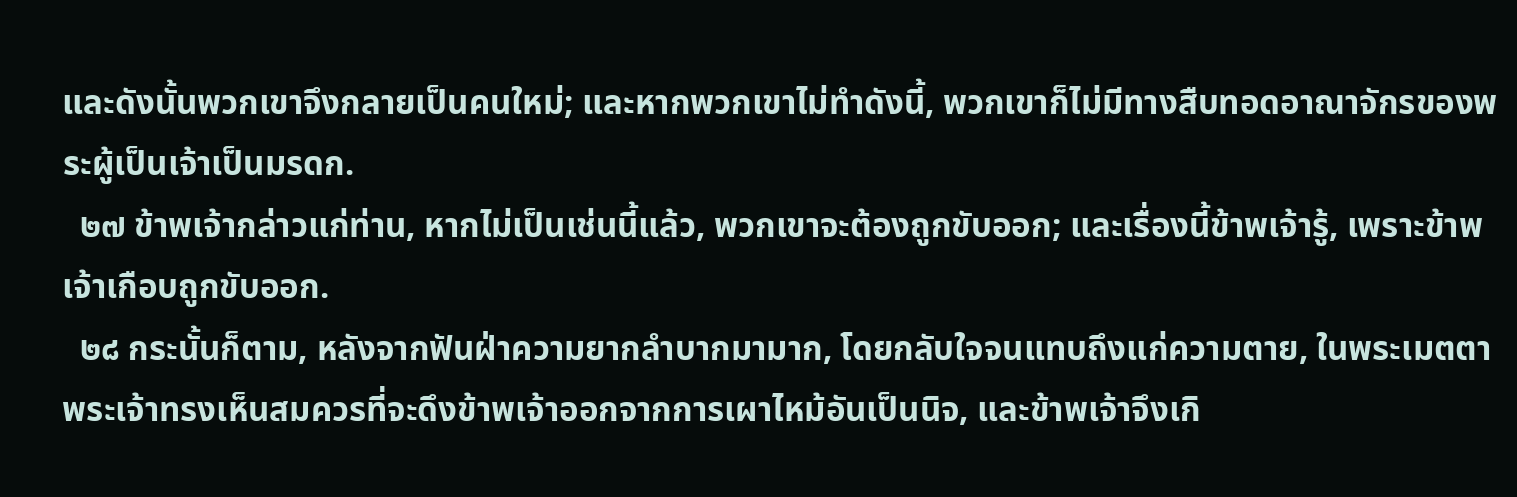และดังนั้นพวกเขาจึงกลายเป็นคนใหม่; และหากพวกเขาไม่ทำดังนี้, พวกเขาก็ไม่มีทางสืบทอดอาณาจักรของพระผู้เป็นเจ้าเป็นมรดก.
  ๒๗ ข้าพเจ้ากล่าวแก่ท่าน, หากไม่เป็นเช่นนี้แล้ว, พวกเขาจะต้องถูกขับออก; และเรื่องนี้ข้าพเจ้ารู้, เพราะข้าพเจ้าเกือบถูกขับออก.
  ๒๘ กระนั้นก็ตาม, หลังจากฟันฝ่าความยากลำบากมามาก, โดยกลับใจจนแทบถึงแก่ความตาย, ในพระเมตตาพระเจ้าทรงเห็นสมควรที่จะดึงข้าพเจ้าออกจากการเผาไหม้อันเป็นนิจ, และข้าพเจ้าจึงเกิ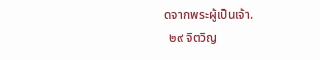ดจากพระผู้เป็นเจ้า.
  ๒๙ จิตวิญ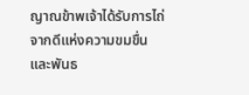ญาณข้าพเจ้าได้รับการไถ่จากดีแห่งความขมขื่นและพันธ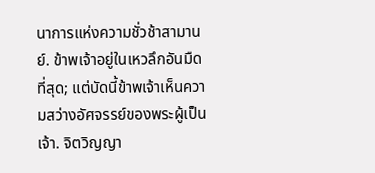นาการแห่งความชั่วช้าสามานย์. ข้าพเจ้าอยู่ในเหวลึกอันมืดที่สุด; แต่บัดนี้ข้าพเจ้าเห็นความสว่างอัศจรรย์ของพระผู้เป็นเจ้า. จิตวิญญา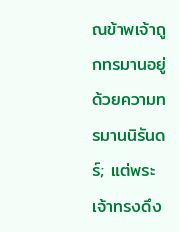ณข้าพเจ้าถูกทรมานอยู่ด้วยความทรมานนิรันดร์; แต่พระเจ้าทรงดึง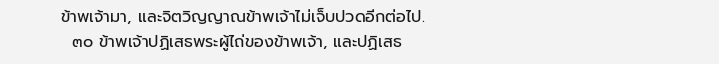ข้าพเจ้ามา, และจิตวิญญาณข้าพเจ้าไม่เจ็บปวดอีกต่อไป.
  ๓๐ ข้าพเจ้าปฏิเสธพระผู้ไถ่ของข้าพเจ้า, และปฏิเสธ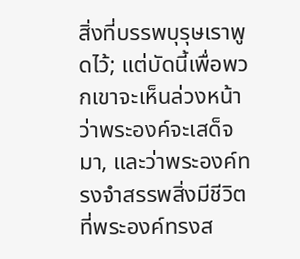สิ่งที่บรรพบุรุษเราพูดไว้; แต่บัดนี้เพื่อพวกเขาจะเห็นล่วงหน้าว่าพระองค์จะเสด็จมา, และว่าพระองค์ทรงจำสรรพสิ่งมีชีวิตที่พระองค์ทรงส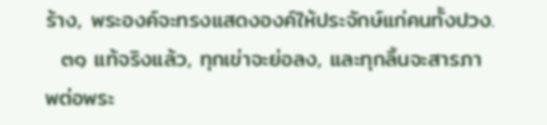ร้าง, พระองค์จะทรงแสดงองค์ให้ประจักษ์แก่คนทั้งปวง.
  ๓๑ แท้จริงแล้ว, ทุกเข่าจะย่อลง, และทุกลิ้นจะสารภาพต่อพระ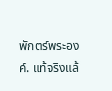พักตร์พระองค์. แท้จริงแล้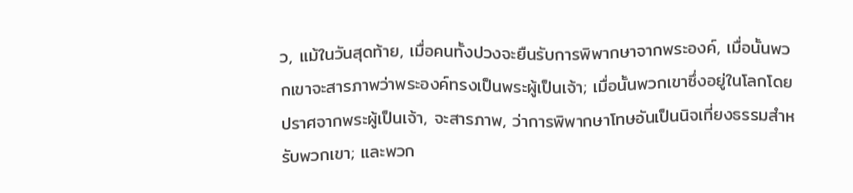ว, แม้ในวันสุดท้าย, เมื่อคนทั้งปวงจะยืนรับการพิพากษาจากพระองค์, เมื่อนั้นพวกเขาจะสารภาพว่าพระองค์ทรงเป็นพระผู้เป็นเจ้า; เมื่อนั้นพวกเขาซึ่งอยู่ในโลกโดยปราศจากพระผู้เป็นเจ้า, จะสารภาพ, ว่าการพิพากษาโทษอันเป็นนิจเที่ยงธรรมสำหรับพวกเขา; และพวก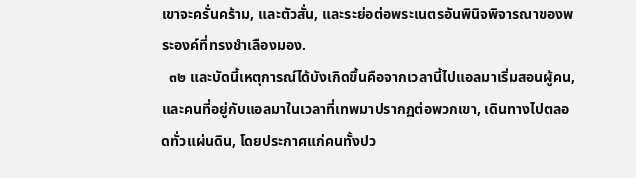เขาจะครั่นคร้าม, และตัวสั่น, และระย่อต่อพระเนตรอันพินิจพิจารณาของพระองค์ที่ทรงชำเลืองมอง.
  ๓๒ และบัดนี้เหตุการณ์ได้บังเกิดขึ้นคือจากเวลานี้ไปแอลมาเริ่มสอนผู้คน, และคนที่อยู่กับแอลมาในเวลาที่เทพมาปรากฏต่อพวกเขา, เดินทางไปตลอดทั่วแผ่นดิน, โดยประกาศแก่คนทั้งปว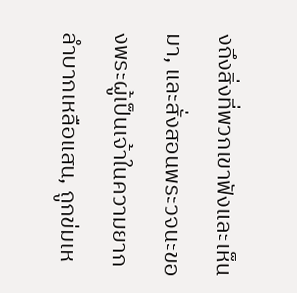งถึงสิ่งที่พวกเขาฟังและเห็นมา, และสั่งสอนพระวจนะของพระผู้เป็นเจ้าในความยากลำบากเหลือแสน, ถูกข่มเห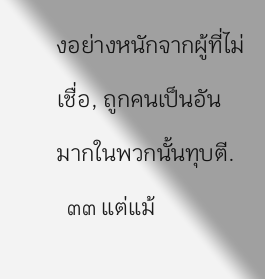งอย่างหนักจากผู้ที่ไม่เชื่อ, ถูกคนเป็นอันมากในพวกนั้นทุบตี.
  ๓๓ แต่แม้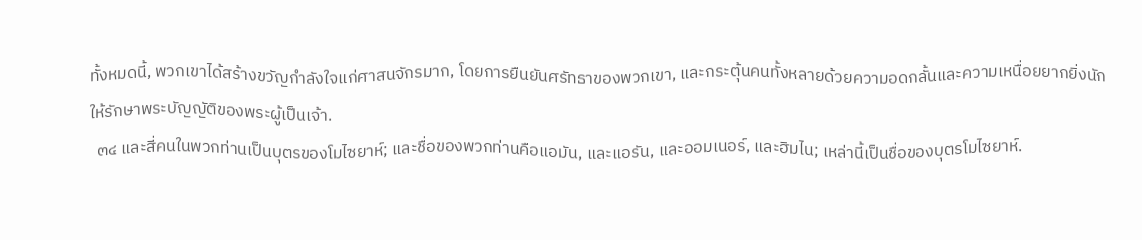ทั้งหมดนี้, พวกเขาได้สร้างขวัญกำลังใจแก่ศาสนจักรมาก, โดยการยืนยันศรัทธาของพวกเขา, และกระตุ้นคนทั้งหลายด้วยความอดกลั้นและความเหนื่อยยากยิ่งนักให้รักษาพระบัญญัติของพระผู้เป็นเจ้า.
  ๓๔ และสี่คนในพวกท่านเป็นบุตรของโมไซยาห์; และชื่อของพวกท่านคือแอมัน, และแอรัน, และออมเนอร์, และฮิมไน; เหล่านี้เป็นชื่อของบุตรโมไซยาห์.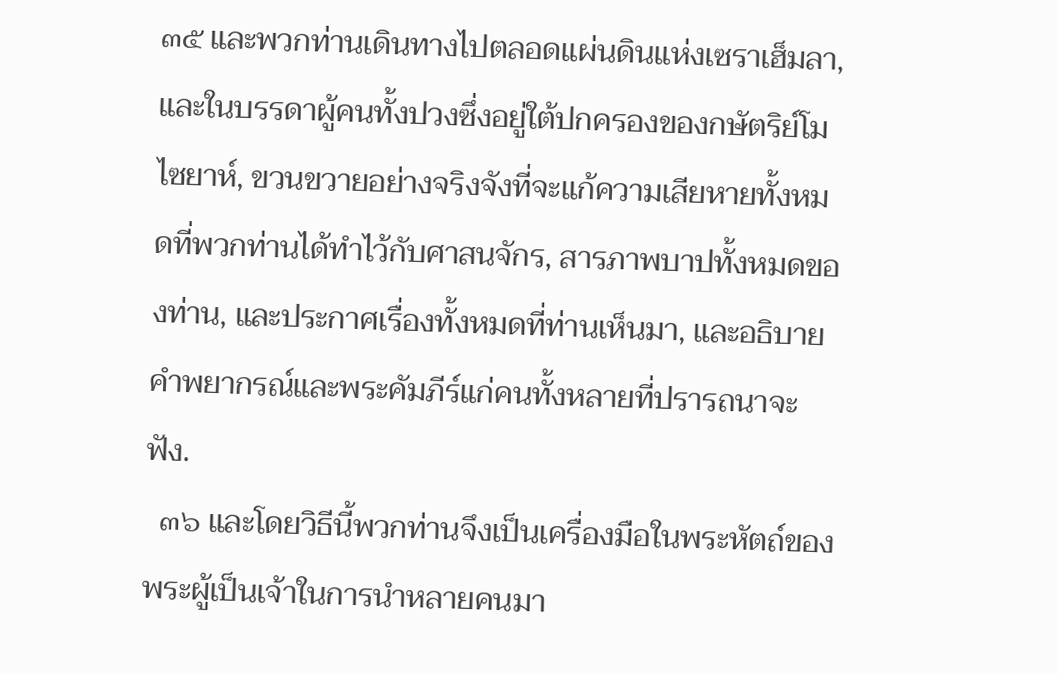๓๕ และพวกท่านเดินทางไปตลอดแผ่นดินแห่งเซราเฮ็มลา, และในบรรดาผู้คนทั้งปวงซึ่งอยู่ใต้ปกครองของกษัตริย์โมไซยาห์, ขวนขวายอย่างจริงจังที่จะแก้ความเสียหายทั้งหมดที่พวกท่านได้ทำไว้กับศาสนจักร, สารภาพบาปทั้งหมดของท่าน, และประกาศเรื่องทั้งหมดที่ท่านเห็นมา, และอธิบายคำพยากรณ์และพระคัมภีร์แก่คนทั้งหลายที่ปรารถนาจะฟัง.
  ๓๖ และโดยวิธีนี้พวกท่านจึงเป็นเครื่องมือในพระหัตถ์ของพระผู้เป็นเจ้าในการนำหลายคนมา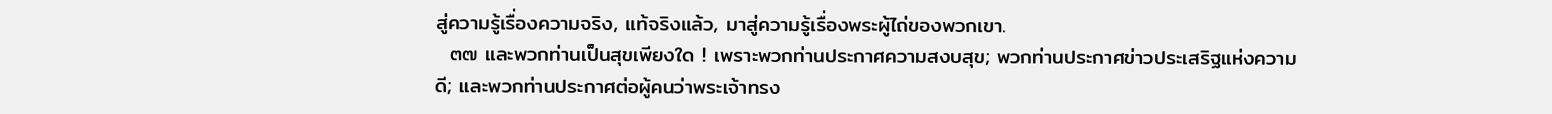สู่ความรู้เรื่องความจริง, แท้จริงแล้ว, มาสู่ความรู้เรื่องพระผู้ไถ่ของพวกเขา.
  ๓๗ และพวกท่านเป็นสุขเพียงใด ! เพราะพวกท่านประกาศความสงบสุข; พวกท่านประกาศข่าวประเสริฐแห่งความดี; และพวกท่านประกาศต่อผู้คนว่าพระเจ้าทรง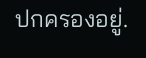ปกครองอยู่.